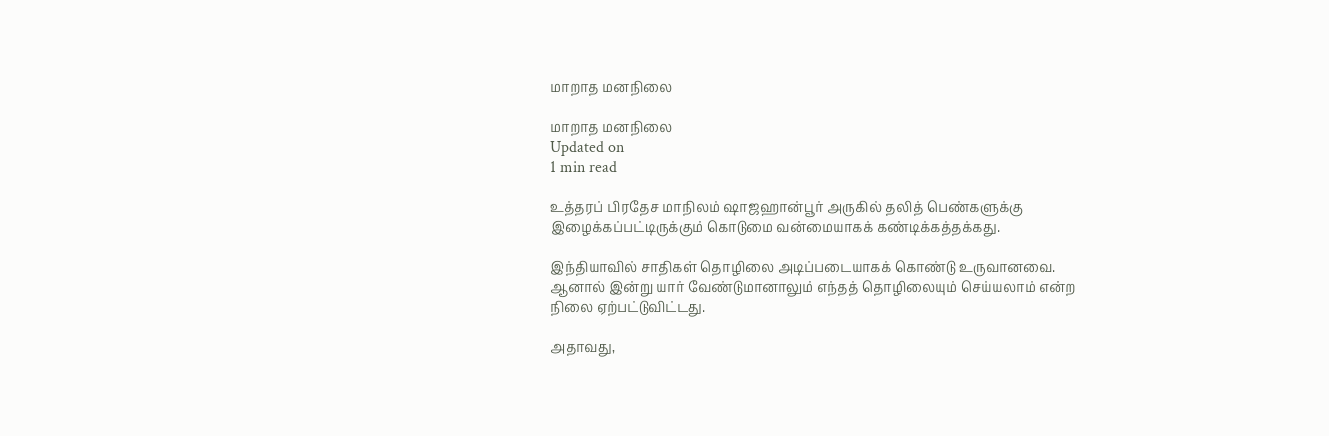மாறாத மனநிலை

மாறாத மனநிலை
Updated on
1 min read

உத்தரப் பிரதேச மாநிலம் ஷாஜஹான்பூர் அருகில் தலித் பெண்களுக்கு இழைக்கப்பட்டிருக்கும் கொடுமை வன்மையாகக் கண்டிக்கத்தக்கது.

இந்தியாவில் சாதிகள் தொழிலை அடிப்படையாகக் கொண்டு உருவானவை. ஆனால் இன்று யார் வேண்டுமானாலும் எந்தத் தொழிலையும் செய்யலாம் என்ற நிலை ஏற்பட்டுவிட்டது.

அதாவது,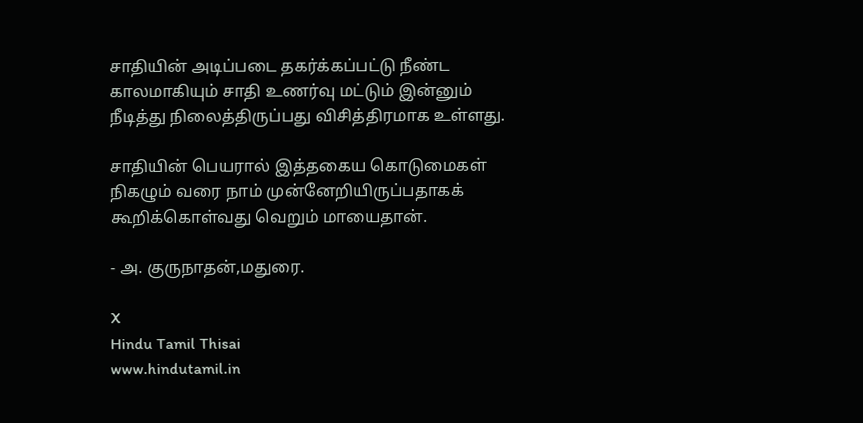சாதியின் அடிப்படை தகர்க்கப்பட்டு நீண்ட காலமாகியும் சாதி உணர்வு மட்டும் இன்னும் நீடித்து நிலைத்திருப்பது விசித்திரமாக உள்ளது.

சாதியின் பெயரால் இத்தகைய கொடுமைகள் நிகழும் வரை நாம் முன்னேறியிருப்பதாகக் கூறிக்கொள்வது வெறும் மாயைதான்.

- அ. குருநாதன்,மதுரை.

X
Hindu Tamil Thisai
www.hindutamil.in